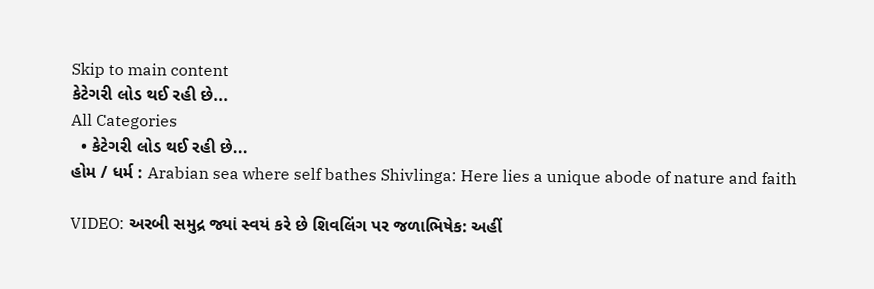Skip to main content
કેટેગરી લોડ થઈ રહી છે...
All Categories
  • કેટેગરી લોડ થઈ રહી છે...
હોમ / ધર્મ : Arabian sea where self bathes Shivlinga: Here lies a unique abode of nature and faith

VIDEO: અરબી સમુદ્ર જ્યાં સ્વયં કરે છે શિવલિંગ પર જળાભિષેક: અહીં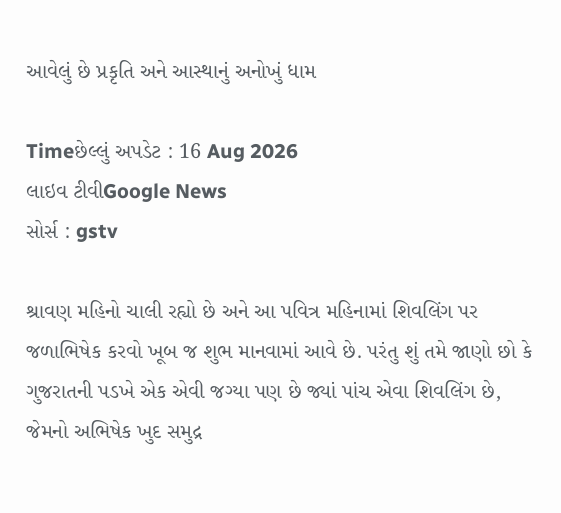આવેલું છે પ્રકૃતિ અને આસ્થાનું અનોખું ધામ

Timeછેલ્લું અપડેટ : 16 Aug 2026
લાઇવ ટીવીGoogle News
સોર્સ : gstv

શ્રાવણ મહિનો ચાલી રહ્યો છે અને આ પવિત્ર મહિનામાં શિવલિંગ પર જળાભિષેક કરવો ખૂબ જ શુભ માનવામાં આવે છે. પરંતુ શું તમે જાણો છો કે ગુજરાતની પડખે એક એવી જગ્યા પણ છે જ્યાં પાંચ એવા શિવલિંગ છે, જેમનો અભિષેક ખુદ સમુદ્ર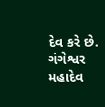દેવ કરે છે. ગંગેશ્વર મહાદેવ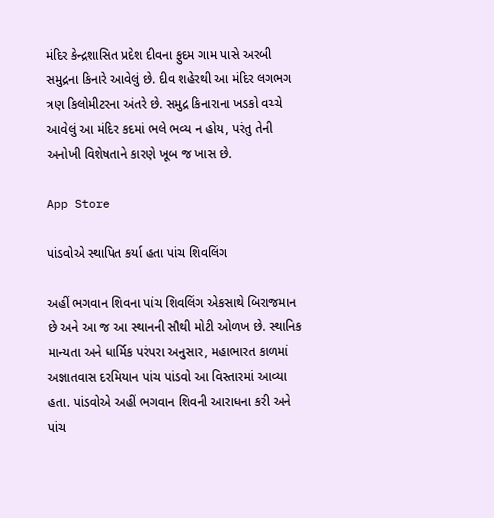મંદિર કેન્દ્રશાસિત પ્રદેશ દીવના ફુદમ ગામ પાસે અરબી સમુદ્રના કિનારે આવેલું છે. દીવ શહેરથી આ મંદિર લગભગ ત્રણ કિલોમીટરના અંતરે છે. સમુદ્ર કિનારાના ખડકો વચ્ચે આવેલું આ મંદિર કદમાં ભલે ભવ્ય ન હોય, પરંતુ તેની અનોખી વિશેષતાને કારણે ખૂબ જ ખાસ છે.

App Store

પાંડવોએ સ્થાપિત કર્યા હતા પાંચ શિવલિંગ

અહીં ભગવાન શિવના પાંચ શિવલિંગ એકસાથે બિરાજમાન છે અને આ જ આ સ્થાનની સૌથી મોટી ઓળખ છે. સ્થાનિક માન્યતા અને ધાર્મિક પરંપરા અનુસાર, મહાભારત કાળમાં અજ્ઞાતવાસ દરમિયાન પાંચ પાંડવો આ વિસ્તારમાં આવ્યા હતા. પાંડવોએ અહીં ભગવાન શિવની આરાધના કરી અને પાંચ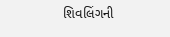શિવલિંગની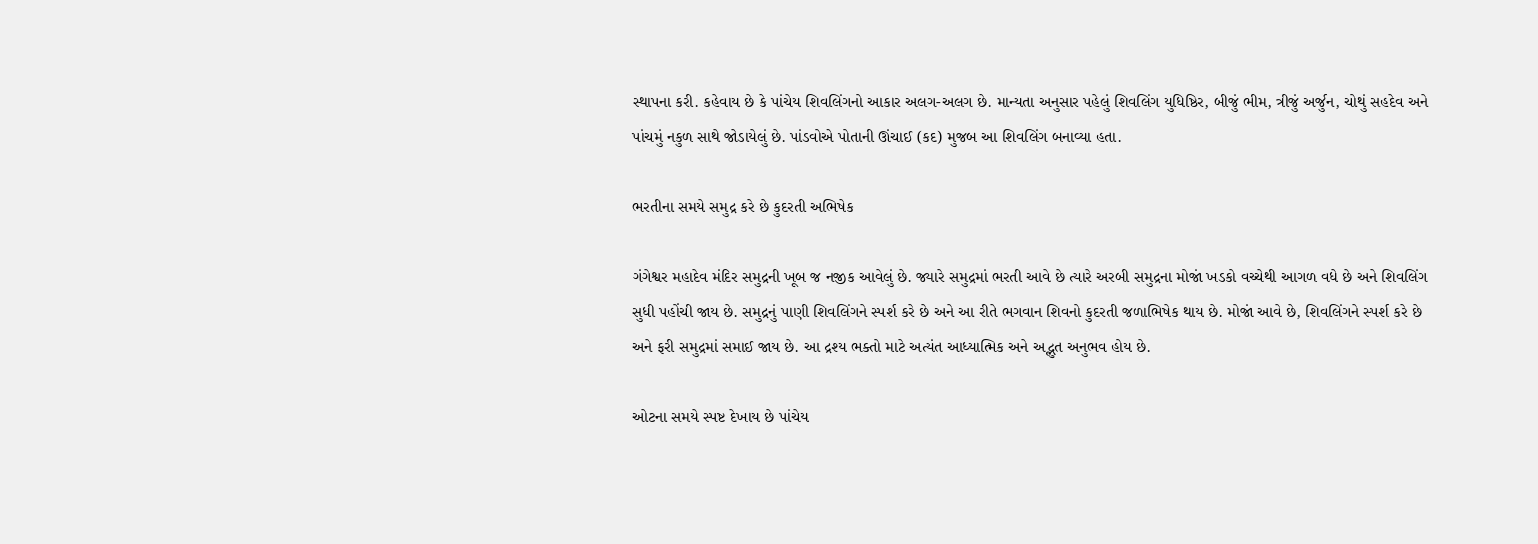સ્થાપના કરી. કહેવાય છે કે પાંચેય શિવલિંગનો આકાર અલગ-અલગ છે. માન્યતા અનુસાર પહેલું શિવલિંગ યુધિષ્ઠિર, બીજું ભીમ, ત્રીજું અર્જુન, ચોથું સહદેવ અને પાંચમું નકુળ સાથે જોડાયેલું છે. પાંડવોએ પોતાની ઊંચાઈ (કદ) મુજબ આ શિવલિંગ બનાવ્યા હતા.

ભરતીના સમયે સમુદ્ર કરે છે કુદરતી અભિષેક

ગંગેશ્વર મહાદેવ મંદિર સમુદ્રની ખૂબ જ નજીક આવેલું છે. જ્યારે સમુદ્રમાં ભરતી આવે છે ત્યારે અરબી સમુદ્રના મોજાં ખડકો વચ્ચેથી આગળ વધે છે અને શિવલિંગ સુધી પહોંચી જાય છે. સમુદ્રનું પાણી શિવલિંગને સ્પર્શ કરે છે અને આ રીતે ભગવાન શિવનો કુદરતી જળાભિષેક થાય છે. મોજાં આવે છે, શિવલિંગને સ્પર્શ કરે છે અને ફરી સમુદ્રમાં સમાઈ જાય છે. આ દ્રશ્ય ભક્તો માટે અત્યંત આધ્યાત્મિક અને અદ્ભુત અનુભવ હોય છે.

ઓટના સમયે સ્પષ્ટ દેખાય છે પાંચેય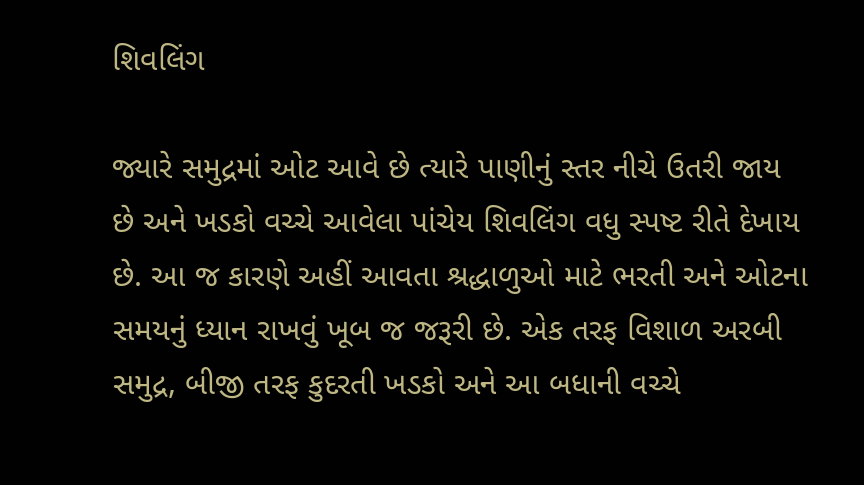શિવલિંગ

જ્યારે સમુદ્રમાં ઓટ આવે છે ત્યારે પાણીનું સ્તર નીચે ઉતરી જાય છે અને ખડકો વચ્ચે આવેલા પાંચેય શિવલિંગ વધુ સ્પષ્ટ રીતે દેખાય છે. આ જ કારણે અહીં આવતા શ્રદ્ધાળુઓ માટે ભરતી અને ઓટના સમયનું ધ્યાન રાખવું ખૂબ જ જરૂરી છે. એક તરફ વિશાળ અરબી સમુદ્ર, બીજી તરફ કુદરતી ખડકો અને આ બધાની વચ્ચે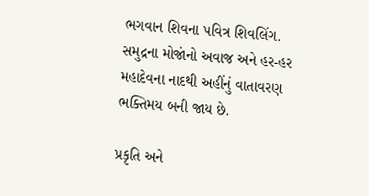ભગવાન શિવના પવિત્ર શિવલિંગ. સમુદ્રના મોજાંનો અવાજ અને હર-હર મહાદેવના નાદથી અહીંનું વાતાવરણ ભક્તિમય બની જાય છે.

પ્રકૃતિ અને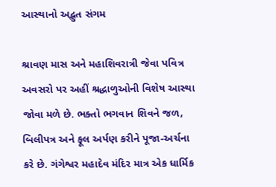આસ્થાનો અદ્ભુત સંગમ

શ્રાવણ માસ અને મહાશિવરાત્રી જેવા પવિત્ર અવસરો પર અહીં શ્રદ્ધાળુઓની વિશેષ આસ્થા જોવા મળે છે. ભક્તો ભગવાન શિવને જળ, બિલીપત્ર અને ફૂલ અર્પણ કરીને પૂજા-અર્ચના કરે છે. ગંગેશ્વર મહાદેવ મંદિર માત્ર એક ધાર્મિક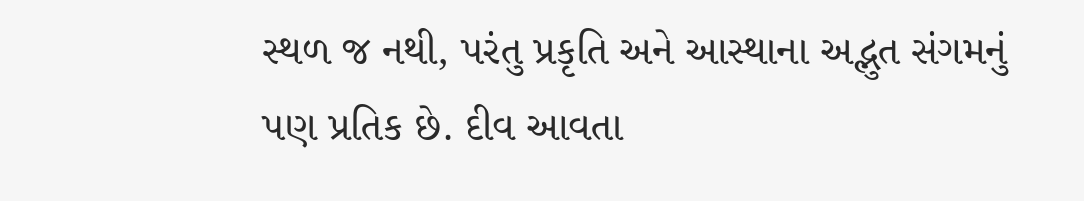સ્થળ જ નથી, પરંતુ પ્રકૃતિ અને આસ્થાના અદ્ભુત સંગમનું પણ પ્રતિક છે. દીવ આવતા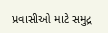પ્રવાસીઓ માટે સમુદ્ર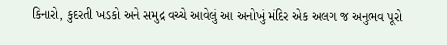કિનારો, કુદરતી ખડકો અને સમુદ્ર વચ્ચે આવેલું આ અનોખું મંદિર એક અલગ જ અનુભવ પૂરો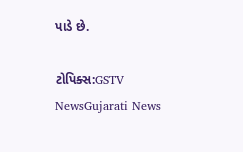પાડે છે.

ટોપિક્સ:GSTV NewsGujarati News